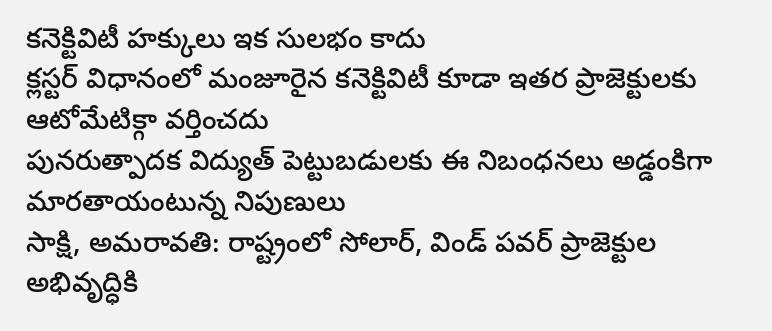కనెక్టివిటీ హక్కులు ఇక సులభం కాదు
క్లస్టర్ విధానంలో మంజూరైన కనెక్టివిటీ కూడా ఇతర ప్రాజెక్టులకు ఆటోమేటిక్గా వర్తించదు
పునరుత్పాదక విద్యుత్ పెట్టుబడులకు ఈ నిబంధనలు అడ్డంకిగా మారతాయంటున్న నిపుణులు
సాక్షి, అమరావతి: రాష్ట్రంలో సోలార్, విండ్ పవర్ ప్రాజెక్టుల అభివృద్ధికి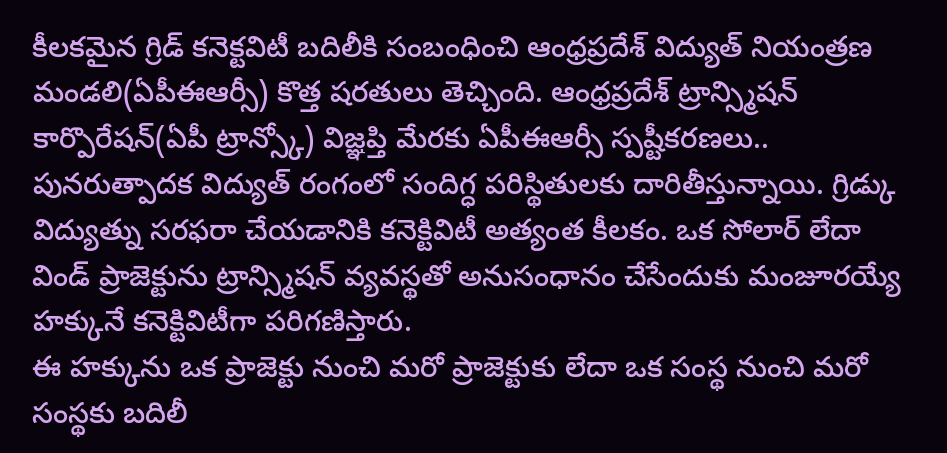కీలకమైన గ్రిడ్ కనెక్టవిటీ బదిలీకి సంబంధించి ఆంధ్రప్రదేశ్ విద్యుత్ నియంత్రణ మండలి(ఏపీఈఆర్సీ) కొత్త షరతులు తెచ్చింది. ఆంధ్రప్రదేశ్ ట్రాన్స్మిషన్ కార్పొరేషన్(ఏపీ ట్రాన్స్కో) విజ్ఞప్తి మేరకు ఏపీఈఆర్సీ స్పష్టీకరణలు.. పునరుత్పాదక విద్యుత్ రంగంలో సందిగ్ధ పరిస్థితులకు దారితీస్తున్నాయి. గ్రిడ్కు విద్యుత్ను సరఫరా చేయడానికి కనెక్టివిటీ అత్యంత కీలకం. ఒక సోలార్ లేదా విండ్ ప్రాజెక్టును ట్రాన్స్మిషన్ వ్యవస్థతో అనుసంధానం చేసేందుకు మంజూరయ్యే హక్కునే కనెక్టివిటీగా పరిగణిస్తారు.
ఈ హక్కును ఒక ప్రాజెక్టు నుంచి మరో ప్రాజెక్టుకు లేదా ఒక సంస్థ నుంచి మరో సంస్థకు బదిలీ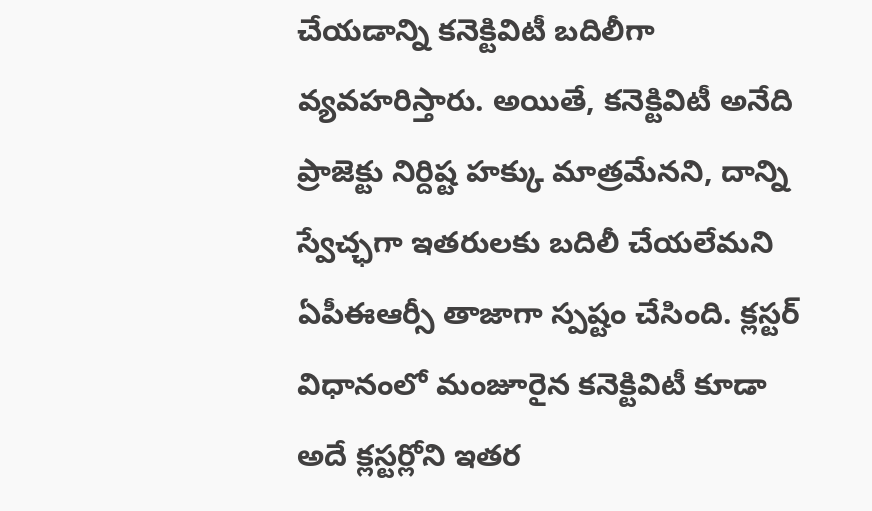చేయడాన్ని కనెక్టివిటీ బదిలీగా వ్యవహరిస్తారు. అయితే, కనెక్టివిటీ అనేది ప్రాజెక్టు నిర్దిష్ట హక్కు మాత్రమేనని, దాన్ని స్వేచ్ఛగా ఇతరులకు బదిలీ చేయలేమని ఏపీఈఆర్సీ తాజాగా స్పష్టం చేసింది. క్లస్టర్ విధానంలో మంజూరైన కనెక్టివిటీ కూడా అదే క్లస్టర్లోని ఇతర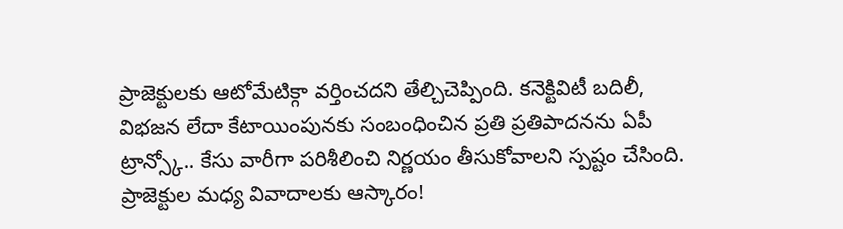ప్రాజెక్టులకు ఆటోమేటిక్గా వర్తించదని తేల్చిచెప్పింది. కనెక్టివిటీ బదిలీ, విభజన లేదా కేటాయింపునకు సంబంధించిన ప్రతి ప్రతిపాదనను ఏపీ ట్రాన్స్కో.. కేసు వారీగా పరిశీలించి నిర్ణయం తీసుకోవాలని స్పష్టం చేసింది.
ప్రాజెక్టుల మధ్య వివాదాలకు ఆస్కారం!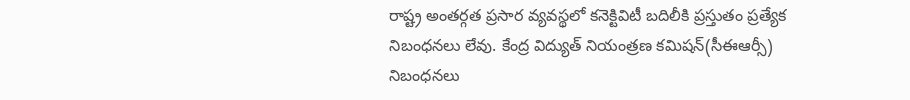రాష్ట్ర అంతర్గత ప్రసార వ్యవస్థలో కనెక్టివిటీ బదిలీకి ప్రస్తుతం ప్రత్యేక నిబంధనలు లేవు. కేంద్ర విద్యుత్ నియంత్రణ కమిషన్(సీఈఆర్సీ) నిబంధనలు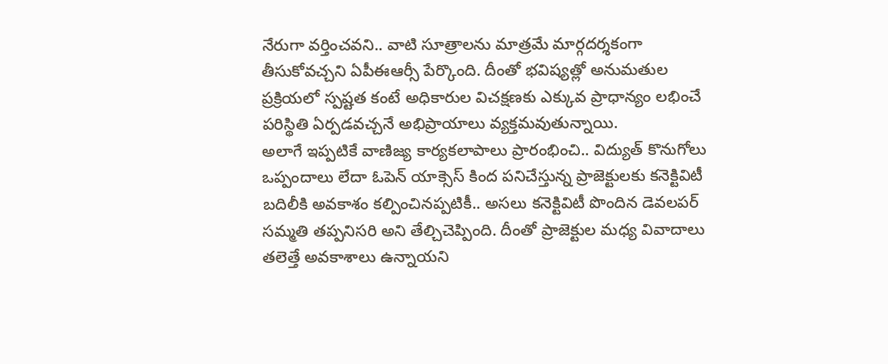నేరుగా వర్తించవని.. వాటి సూత్రాలను మాత్రమే మార్గదర్శకంగా తీసుకోవచ్చని ఏపీఈఆర్సీ పేర్కొంది. దీంతో భవిష్యత్లో అనుమతుల ప్రక్రియలో స్పష్టత కంటే అధికారుల విచక్షణకు ఎక్కువ ప్రాధాన్యం లభించే పరిస్థితి ఏర్పడవచ్చనే అభిప్రాయాలు వ్యక్తమవుతున్నాయి.
అలాగే ఇప్పటికే వాణిజ్య కార్యకలాపాలు ప్రారంభించి.. విద్యుత్ కొనుగోలు ఒప్పందాలు లేదా ఓపెన్ యాక్సెస్ కింద పనిచేస్తున్న ప్రాజెక్టులకు కనెక్టివిటీ బదిలీకి అవకాశం కల్పించినప్పటికీ.. అసలు కనెక్టివిటీ పొందిన డెవలపర్ సమ్మతి తప్పనిసరి అని తేల్చిచెప్పింది. దీంతో ప్రాజెక్టుల మధ్య వివాదాలు తలెత్తే అవకాశాలు ఉన్నాయని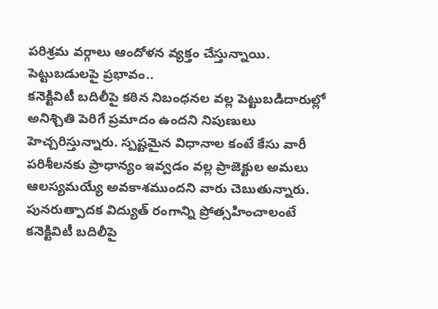పరిశ్రమ వర్గాలు ఆందోళన వ్యక్తం చేస్తున్నాయి.
పెట్టుబడులపై ప్రభావం..
కనెక్టివిటీ బదిలీపై కఠిన నిబంధనల వల్ల పెట్టుబడిదారుల్లో అనిశ్చితి పెరిగే ప్రమాదం ఉందని నిపుణులు హెచ్చరిస్తున్నారు. స్పష్టమైన విధానాల కంటే కేసు వారీ పరిశీలనకు ప్రాధాన్యం ఇవ్వడం వల్ల ప్రాజెక్టుల అమలు ఆలస్యమయ్యే అవకాశముందని వారు చెబుతున్నారు. పునరుత్పాదక విద్యుత్ రంగాన్ని ప్రోత్సహించాలంటే కనెక్టివిటీ బదిలీపై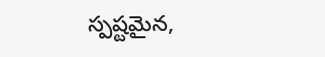స్పష్టమైన,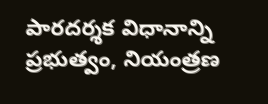పారదర్శక విధానాన్ని ప్రభుత్వం, నియంత్రణ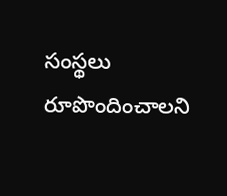సంస్థలు రూపొందించాలని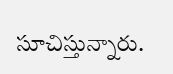సూచిస్తున్నారు.